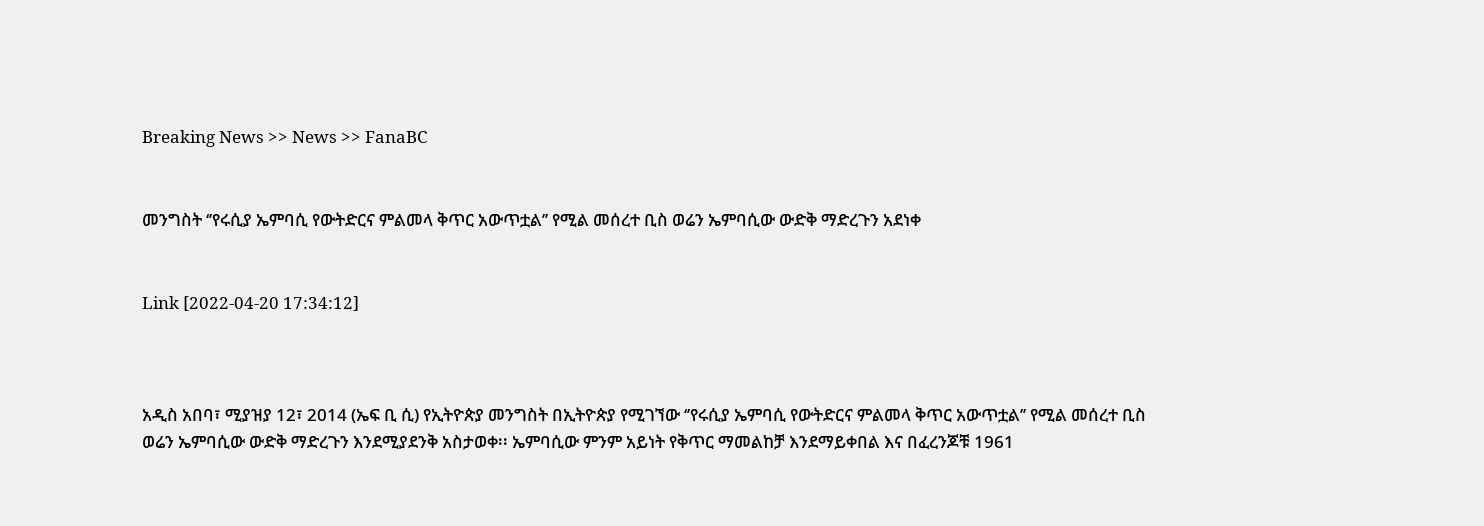Breaking News >> News >> FanaBC


መንግስት ‘’የሩሲያ ኤምባሲ የውትድርና ምልመላ ቅጥር አውጥቷል’’ የሚል መሰረተ ቢስ ወሬን ኤምባሲው ውድቅ ማድረጉን አደነቀ


Link [2022-04-20 17:34:12]



አዲስ አበባ፣ ሚያዝያ 12፣ 2014 (ኤፍ ቢ ሲ) የኢትዮጵያ መንግስት በኢትዮጵያ የሚገኘው ‘’የሩሲያ ኤምባሲ የውትድርና ምልመላ ቅጥር አውጥቷል’’ የሚል መሰረተ ቢስ ወሬን ኤምባሲው ውድቅ ማድረጉን እንደሚያደንቅ አስታወቀ፡፡ ኤምባሲው ምንም አይነት የቅጥር ማመልከቻ እንደማይቀበል እና በፈረንጆቹ 1961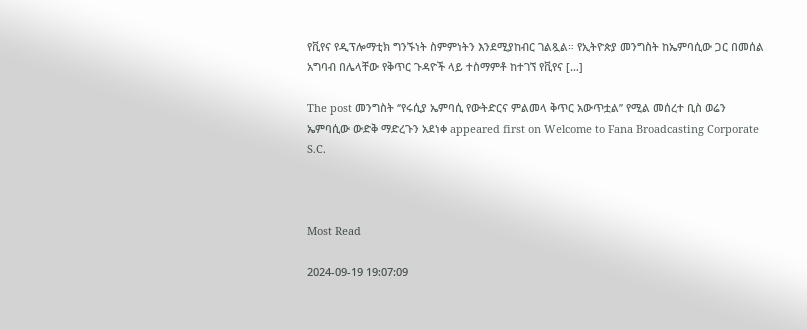የቪየና የዲፕሎማቲክ ግንኙነት ስምምነትን እንደሚያከብር ገልጿል። የኢትዮጵያ መንግስት ከኤምባሲው ጋር በመሰል አግባብ በሌላቸው የቅጥር ጉዳዮች ላይ ተስማምቶ ከተገኘ የቪየና […]

The post መንግስት ‘’የሩሲያ ኤምባሲ የውትድርና ምልመላ ቅጥር አውጥቷል’’ የሚል መሰረተ ቢስ ወሬን ኤምባሲው ውድቅ ማድረጉን አደነቀ appeared first on Welcome to Fana Broadcasting Corporate S.C.



Most Read

2024-09-19 19:07:09